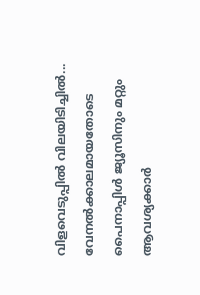വിളവെടുപ്പിൽ വിലയിടിച്ചിൽ... വേനൽക്കാലമായതോടെ പൈനാപ്പിൾ ജ്യൂസിനും മറ്റും ആവശ്യക്കാർ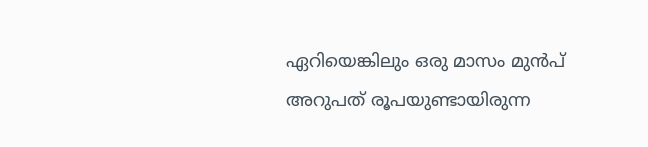ഏറിയെങ്കിലും ഒരു മാസം മുൻപ് അറുപത് രൂപയുണ്ടായിരുന്ന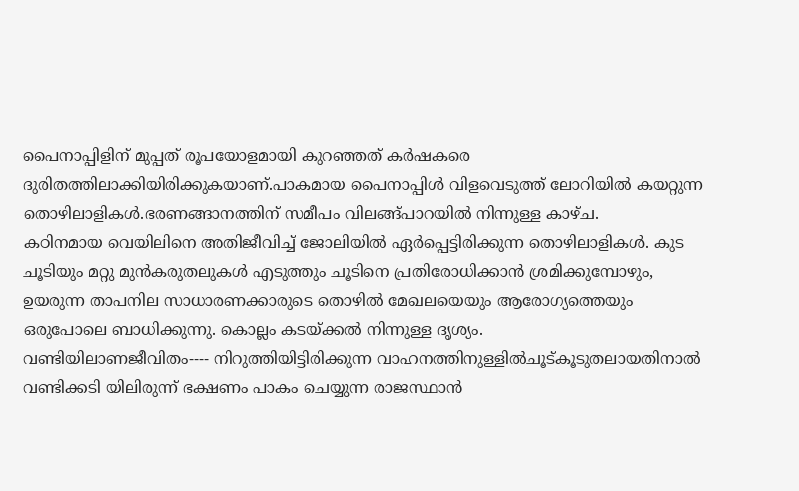പൈനാപ്പിളിന് മുപ്പത് രൂപയോളമായി കുറഞ്ഞത് കർഷകരെ ദുരിതത്തിലാക്കിയിരിക്കുകയാണ്.പാകമായ പൈനാപ്പിൾ വിളവെടുത്ത് ലോറിയിൽ കയറ്റുന്ന തൊഴിലാളികൾ.ഭരണങ്ങാനത്തിന് സമീപം വിലങ്ങ്പാറയിൽ നിന്നുള്ള കാഴ്ച.
കഠിനമായ വെയിലിനെ അതിജീവിച്ച് ജോലിയിൽ ഏർപ്പെട്ടിരിക്കുന്ന തൊഴിലാളികൾ. കുട ചൂടിയും മറ്റു മുൻകരുതലുകൾ എടുത്തും ചൂടിനെ പ്രതിരോധിക്കാൻ ശ്രമിക്കുമ്പോഴും, ഉയരുന്ന താപനില സാധാരണക്കാരുടെ തൊഴിൽ മേഖലയെയും ആരോഗ്യത്തെയും ഒരുപോലെ ബാധിക്കുന്നു. കൊല്ലം കടയ്ക്കൽ നിന്നുള്ള ദൃശ്യം.
വണ്ടിയിലാണജീവിതം---- നിറുത്തിയിട്ടിരിക്കുന്ന വാഹനത്തിനുള്ളിൽചൂട്കൂടുതലായതിനാൽ വണ്ടിക്കടി യിലിരുന്ന് ഭക്ഷണം പാകം ചെയ്യുന്ന രാജസ്ഥാൻ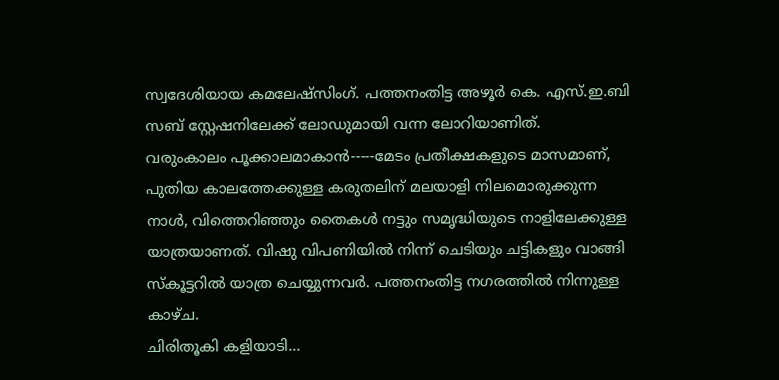സ്വദേശിയായ കമലേഷ്‌സിംഗ്. പത്തനംതിട്ട അഴൂർ കെ. എസ്.ഇ.ബി സബ് സ്റ്റേഷനിലേക്ക് ലോഡുമായി വന്ന ലോറിയാണിത്.
വരുംകാലം പൂക്കാലമാകാൻ-----മേടം പ്രതീക്ഷകളുടെ മാസമാണ്, പുതിയ കാലത്തേക്കുള്ള കരുതലിന് മലയാളി നിലമൊരുക്കുന്ന നാൾ, വിത്തെറിഞ്ഞും തൈകൾ നട്ടും സമൃദ്ധിയുടെ നാളിലേക്കുള്ള യാത്രയാണത്. വിഷു വിപണിയിൽ നിന്ന് ചെടിയും ചട്ടികളും വാങ്ങി സ്കൂട്ടറിൽ യാത്ര ചെയ്യുന്നവർ. പത്തനംതിട്ട നഗരത്തിൽ നിന്നുള്ള കാഴ്ച.
ചിരിതൂകി കളിയാടി...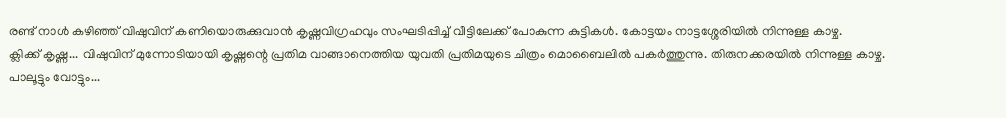രണ്ട് നാൾ കഴിഞ്ഞ് വിഷുവിന് കണിയൊരുക്കുവാൻ കൃഷ്ണവിഗ്രഹവും സംഘടിപ്പിച്ച് വീട്ടിലേക്ക് പോകുന്ന കുട്ടികൾ. കോട്ടയം നാട്ടശ്ശേരിയിൽ നിന്നുള്ള കാഴ്ച.
ക്ലിക്ക് കൃഷ്ണ... വിഷുവിന് മുന്നോടിയായി കൃഷ്ണന്റെ പ്രതിമ വാങ്ങാനെത്തിയ യുവതി പ്രതിമയുടെ ചിത്രം മൊബൈലിൽ പകർത്തുന്നു. തിരുനക്കരയിൽ നിന്നുള്ള കാഴ്ച.
പാലൂട്ടും വോട്ടും...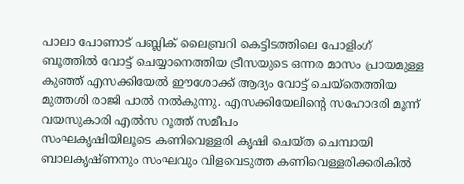പാലാ പോണാട് പബ്ലിക് ലൈബ്രറി കെട്ടിടത്തിലെ പോളിംഗ് ബൂത്തിൽ വോട്ട് ചെയ്യാനെത്തിയ ട്രീസയുടെ ഒന്നര മാസം പ്രായമുള്ള കുഞ്ഞ് എസക്കിയേൽ ഈശോക്ക് ആദ്യം വോട്ട് ചെയ്തെത്തിയ മുത്തശി രാജി പാൽ നൽകുന്നു. എസക്കിയേലിൻ്റെ സഹോദരി മൂന്ന് വയസുകാരി എൽസ റൂത്ത് സമീപം
സംഘകൃഷിയിലൂടെ കണിവെള്ളരി കൃഷി ചെയ്ത ചെമ്പായി ബാലകൃഷ്ണനും സംഘവും വിളവെടുത്ത കണിവെള്ളരിക്കരികിൽ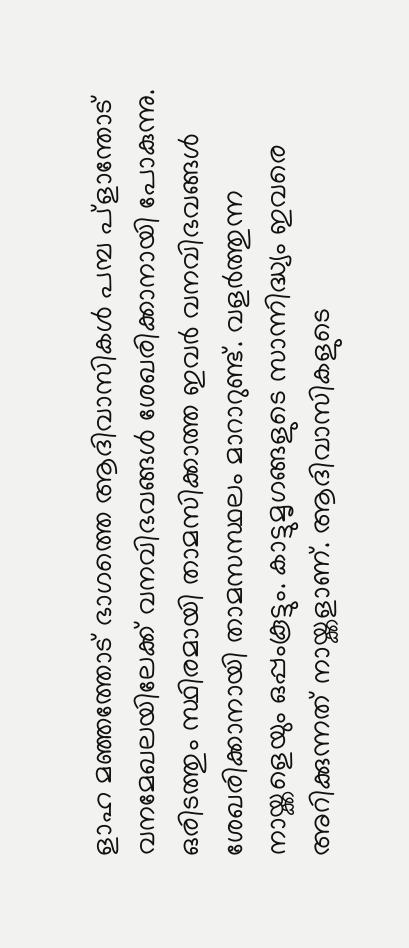ളാഹ മഞ്ഞത്തോട് ഭാഗത്തെ ആദിവാസികൾ പമ്പ പ്ളാന്തോട് വനമേഖലയിലേക്ക് വനവിഭവങ്ങൾ ശേഖരിക്കാനായി പോകുന്നു. ഒരിടത്തും സ്ഥിരമായി താമസിക്കാത്ത ഇവർ വനവിഭവങ്ങൾ ശേഖരിക്കാനായി താമസസ്ഥലം മാറാറുണ്ട്. വളർത്തുന്ന നായ്ക്കളെയും ഒപ്പംകൂട്ടും. കാട്ടുമൃഗങ്ങളുടെ സാന്നിദ്ധ്യം ഇവരെ അറിക്കുന്നത് നായ്ക്കളാണ്. ആദിവാസികളുടെ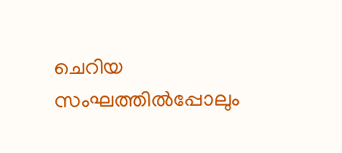ചെറിയ സംഘത്തിൽപ്പോലും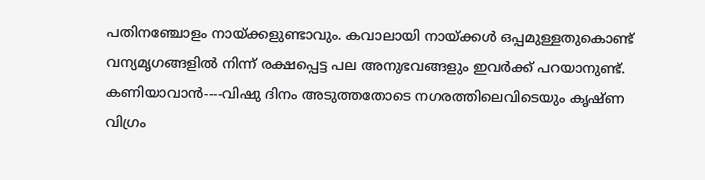പതിനഞ്ചോളം നായ്ക്കളുണ്ടാവും. കവാലായി നായ്ക്കൾ ഒപ്പമുള്ളതുകൊണ്ട് വന്യമൃഗങ്ങളിൽ നിന്ന് രക്ഷപ്പെട്ട പല അനുഭവങ്ങളും ഇവർക്ക് പറയാനുണ്ട്.
കണിയാവാൻ----വിഷു ദിനം അടുത്തതോടെ നഗരത്തിലെവിടെയും കൃഷ്ണ വിഗ്രം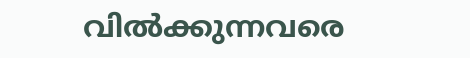വിൽക്കുന്നവരെ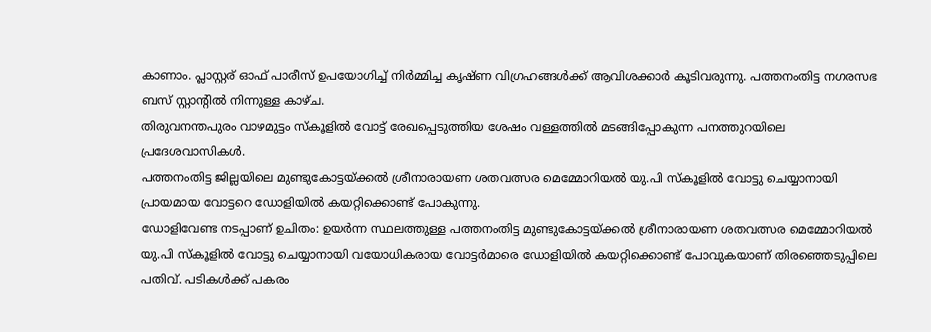കാണാം. പ്ലാസ്റ്റര് ഓഫ് പാരീസ് ഉപയോഗിച്ച് നിർമ്മിച്ച കൃഷ്ണ വിഗ്രഹങ്ങൾക്ക് ആവിശക്കാർ കൂടിവരുന്നു. പത്തനംതിട്ട നഗരസഭ ബസ് സ്റ്റാന്റിൽ നിന്നുള്ള കാഴ്ച.
തിരുവനന്തപുരം വാഴമുട്ടം സ്കൂളിൽ വോട്ട് രേഖപ്പെടുത്തിയ ശേഷം വള്ളത്തിൽ മടങ്ങിപ്പോകുന്ന പനത്തുറയിലെ പ്രദേശവാസികൾ.
പത്തനംതിട്ട ജില്ലയിലെ മുണ്ടുകോട്ടയ്ക്കൽ ശ്രീനാരായണ ശതവത്സര മെമ്മോറിയൽ യു.പി സ്കൂളിൽ വോട്ടു ചെയ്യാനായി പ്രായമായ വോട്ടറെ ഡോളിയിൽ കയറ്റിക്കൊണ്ട് പോകുന്നു.
ഡോളിവേണ്ട നടപ്പാണ് ഉചിതം: ഉയർന്ന സ്ഥലത്തുള്ള പത്തനംതിട്ട മുണ്ടുകോട്ടയ്ക്കൽ ശ്രീനാരായണ ശതവത്സര മെമ്മോറിയൽ യു.പി സ്കൂളിൽ വോട്ടു ചെയ്യാനായി വയോധികരായ വോട്ടർമാരെ ഡോളിയിൽ കയറ്റിക്കൊണ്ട് പോവുകയാണ് തിരഞ്ഞെടുപ്പിലെ പതിവ്. പടികൾക്ക് പകരം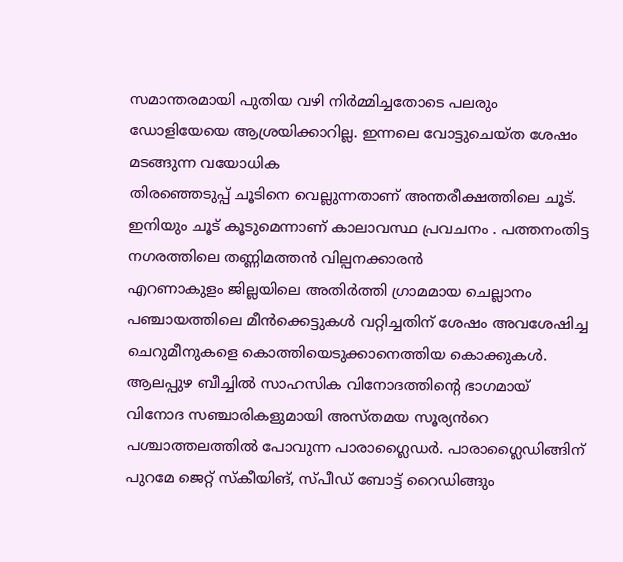സമാന്തരമായി പുതിയ വഴി നിർമ്മിച്ചതോടെ പലരും ഡോളിയേയെ ആശ്രയിക്കാറില്ല. ഇന്നലെ വോട്ടുചെയ്ത ശേഷം മടങ്ങുന്ന വയോധിക
തിരഞ്ഞെടുപ്പ് ചൂടിനെ വെല്ലുന്നതാണ് അന്തരീക്ഷത്തിലെ ചൂട്. ഇനിയും ചൂട് കൂടുമെന്നാണ് കാലാവസ്ഥ പ്രവചനം . പത്തനംതിട്ട നഗരത്തിലെ തണ്ണിമത്തൻ വില്പനക്കാരൻ
എറണാകുളം ജില്ലയിലെ അതിർത്തി ഗ്രാമമായ ചെല്ലാനം പഞ്ചായത്തിലെ മീൻക്കെട്ടുകൾ വറ്റിച്ചതിന് ശേഷം അവശേഷിച്ച ചെറുമീനുകളെ കൊത്തിയെടുക്കാനെത്തിയ കൊക്കുകൾ.
ആലപ്പുഴ ബീച്ചിൽ സാഹസിക വിനോദത്തിൻ്റെ ഭാഗമായ് വിനോദ സഞ്ചാരികളുമായി അസ്തമയ സൂര്യൻറെ പശ്ചാത്തലത്തിൽ പോവുന്ന പാരാഗ്ലൈഡർ. പാരാഗ്ലൈഡിങ്ങിന് പുറമേ ജെറ്റ് സ്കീയിങ്, സ്പീഡ് ബോട്ട് റൈഡിങ്ങും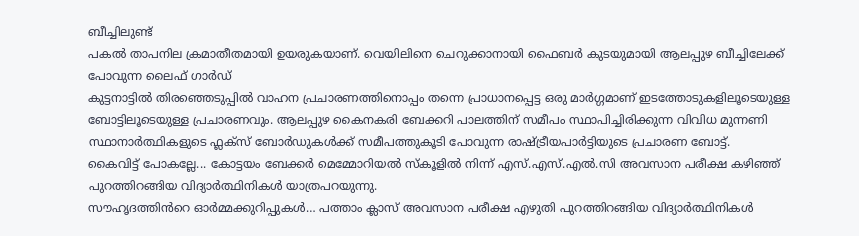ബീച്ചിലുണ്ട്
പകല്‍ താപനില ക്രമാതീതമായി ഉയരുകയാണ്. വെയിലിനെ ചെറുക്കാനായി ഫൈബർ കുടയുമായി ആലപ്പുഴ ബീച്ചിലേക്ക് പോവുന്ന ലൈഫ് ഗാർഡ്
കുട്ടനാട്ടിൽ തിരഞ്ഞെടുപ്പിൽ വാഹന പ്രചാരണത്തിനൊപ്പം തന്നെ പ്രാധാനപ്പെട്ട ഒരു മാർഗ്ഗമാണ് ഇടത്തോടുകളിലൂടെയുള്ള ബോട്ടിലൂടെയുള്ള പ്രചാരണവും. ആലപ്പുഴ കൈനകരി ബേക്കറി പാലത്തിന് സമീപം സ്ഥാപിച്ചിരിക്കുന്ന വിവിധ മുന്നണി സ്ഥാനാർത്ഥികളുടെ ഫ്ലക്സ് ബോർഡുകൾക്ക് സമീപത്തുകൂടി പോവുന്ന രാഷ്ട്രീയപാർട്ടിയുടെ പ്രചാരണ ബോട്ട്.
കൈവിട്ട് പോകല്ലേ... കോട്ടയം ബേക്കർ മെമ്മോറിയൽ സ്‌കൂളിൽ നിന്ന് എസ്.എസ്.എൽ.സി അവസാന പരീക്ഷ കഴിഞ്ഞ് പുറത്തിറങ്ങിയ വിദ്യാർത്ഥിനികൾ യാത്രപറയുന്നു.
സൗഹൃദത്തിൻറെ ഓർമ്മക്കുറിപ്പുകൾ… പത്താം ക്ലാസ് അവസാന പരീക്ഷ എഴുതി പുറത്തിറങ്ങിയ വിദ്യാർത്ഥിനികൾ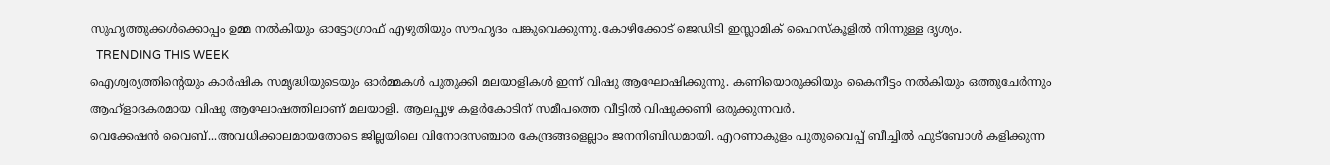സുഹൃത്തുക്കൾക്കൊപ്പം ഉമ്മ നൽകിയും ഓട്ടോഗ്രാഫ് എഴുതിയും സൗഹൃദം പങ്കുവെക്കുന്നു.കോഴിക്കോട് ജെഡിടി ഇസ്ലാമിക് ഹൈസ്കൂളിൽ നിന്നുള്ള ദൃശ്യം.
  TRENDING THIS WEEK
ഐശ്വര്യത്തിന്റെയും കാർഷിക സമൃദ്ധിയുടെയും ഓർമ്മകൾ പുതുക്കി മലയാളികൾ ഇന്ന് വിഷു ആഘോഷിക്കുന്നു. കണിയൊരുക്കിയും കൈനീട്ടം നല്‍കിയും ഒത്തുചേര്‍ന്നും ആഹ്ളാദകരമായ വിഷു ആഘോഷത്തിലാണ് മലയാളി. ആലപ്പുഴ കളർകോടിന് സമീപത്തെ വീട്ടിൽ വിഷുക്കണി ഒരുക്കുന്നവർ.
വെക്കേഷൻ വൈബ്...അവധിക്കാലമായതോടെ ജില്ലയിലെ വിനോദസഞ്ചാര കേന്ദ്രങ്ങളെല്ലാം ജനനിബിഡമായി. എറണാകുളം പുതുവൈപ്പ് ബീച്ചിൽ ഫുട്ബോൾ കളിക്കുന്ന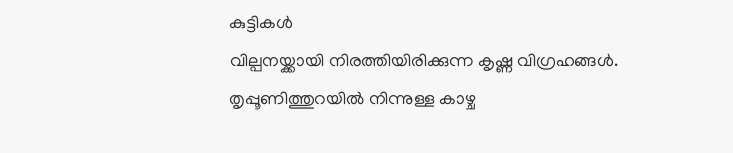കുട്ടികൾ
വില്പനയ്ക്കായി നിരത്തിയിരിക്കുന്ന കൃഷ്ണ വിഗ്രഹങ്ങൾ. തൃപ്പൂണിത്തുറയിൽ നിന്നുള്ള കാഴ്ച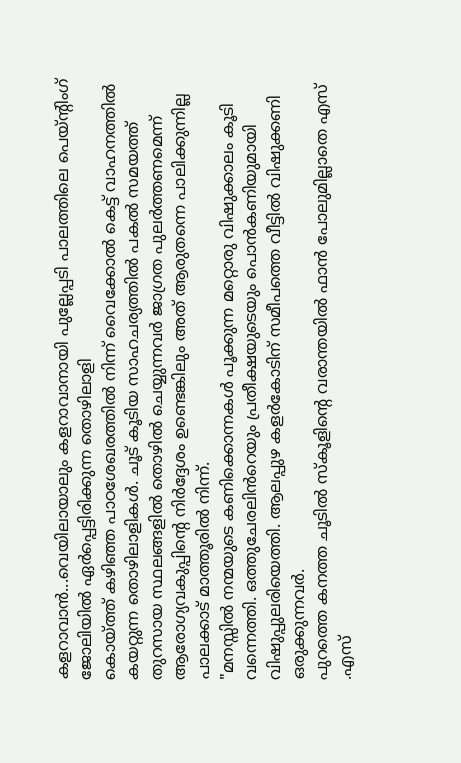കളറാവാൻ...വെയിലായാലും കളറാവാനായി പുല്ലേപ്പടി പാലത്തിലെ പെയ്ന്റിംഗ് ജോലിയിൽ ഏർപ്പെട്ടിരിക്കുന്ന തൊഴിലാളി
കൊയ്ത്ത് കഴിഞ്ഞ പാഠശേഖരത്തിൽ നിന്ന് വൈക്കോൽ കെട്ട് വാഹനത്തിൽ കയറ്റുന്ന തൊഴിലാളികൾ. ചൂട് കൂടിയ സാഹചര്യത്തിൽ പകൽ സമയത്ത് തുറസായ സ്ഥലങ്ങളിൽ തൊഴിൽ ചെയ്യുന്നവർ ജാഗ്രത പുലർത്തണമെന്ന് ആരോഗ്യവകുപ്പിന്റെ നിർദ്ദേശം ഉണ്ടെങ്കിലും അത് ആരുതന്നെ പാലിക്കുന്നില്ല പാലക്കാട് മാത്തൂരിൽ നിന്ന്.
"മനസ്സിൽ നന്മയുടെ കണിക്കൊന്നകൾ പൂക്കുന്ന മറ്റൊരു വിഷുക്കാലം കൂടി വന്നെത്തി. ഒത്തുചേരലിൻറെയും പ്രതീക്ഷയുടെയും പൊൻകണിയുമായി വിഷുപ്പുലരിയെത്തി. ആലപ്പുഴ കളർകോടിന് സമീപത്തെ വീട്ടിൽ വിഷുക്കണി ഒരുക്കുന്നവർ.
പുറത്തെ കനത്ത ചൂടിൽ സ്കൂളിന്റെ വരാന്തയിൽ ഫാൻ പോലുമില്ലാതെ എസ് .എസ്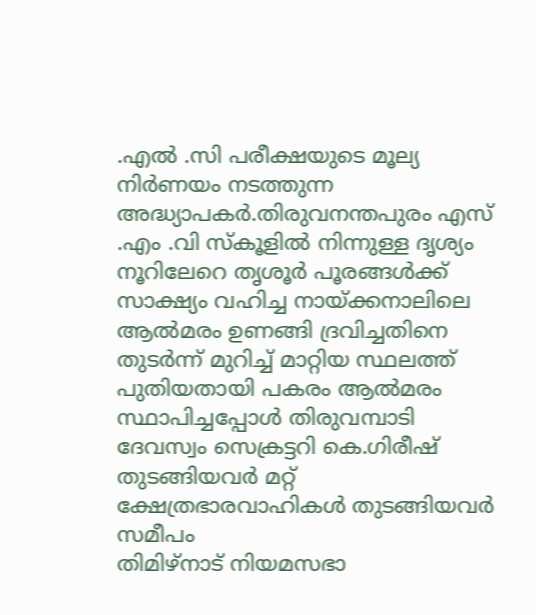.എൽ .സി പരീക്ഷയുടെ മൂല്യ നിർണയം നടത്തുന്ന അദ്ധ്യാപകർ.തിരുവനന്തപുരം എസ് .എം .വി സ്കൂളിൽ നിന്നുള്ള ദൃശ്യം
നൂറിലേറെ തൃശൂർ പൂരങ്ങൾക്ക് സാക്ഷ്യം വഹിച്ച നായ്ക്കനാലിലെ ആൽമരം ഉണങ്ങി ദ്രവിച്ചതിനെ തുടർന്ന് മുറിച്ച് മാറ്റിയ സ്ഥലത്ത് പുതിയതായി പകരം ആൽമരം സ്ഥാപിച്ചപ്പോൾ തിരുവമ്പാടി ദേവസ്വം സെക്രട്ടറി കെ.ഗിരീഷ് തുടങ്ങിയവർ മറ്റ് ക്ഷേത്രഭാരവാഹികൾ തുടങ്ങിയവർ സമീപം
തിമിഴ്നാട് നിയമസഭാ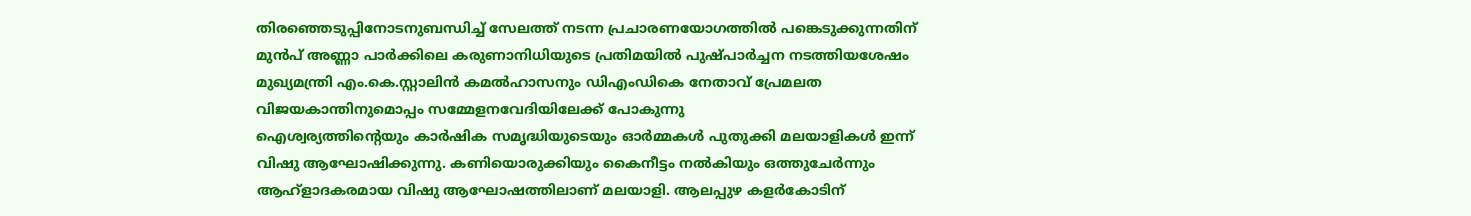തിരഞ്ഞെടുപ്പിനോടനുബന്ധിച്ച് സേലത്ത് നടന്ന പ്രചാരണയോഗത്തിൽ പങ്കെടുക്കുന്നതിന് മുൻപ് അണ്ണാ പാർക്കിലെ കരുണാനിധിയുടെ പ്രതിമയിൽ പുഷ്പാർച്ചന നടത്തിയശേഷം മുഖ്യമന്ത്രി എം.കെ.സ്റ്റാലിൻ കമൽഹാസനും ഡിഎംഡികെ നേതാവ് പ്രേമലത വിജയകാന്തിനുമൊപ്പം സമ്മേളനവേദിയിലേക്ക് പോകുന്നു
ഐശ്വര്യത്തിന്റെയും കാർഷിക സമൃദ്ധിയുടെയും ഓർമ്മകൾ പുതുക്കി മലയാളികൾ ഇന്ന് വിഷു ആഘോഷിക്കുന്നു. കണിയൊരുക്കിയും കൈനീട്ടം നല്‍കിയും ഒത്തുചേര്‍ന്നും ആഹ്ളാദകരമായ വിഷു ആഘോഷത്തിലാണ് മലയാളി. ആലപ്പുഴ കളർകോടിന്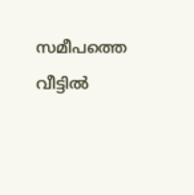സമീപത്തെ വീട്ടിൽ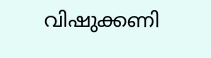വിഷുക്കണി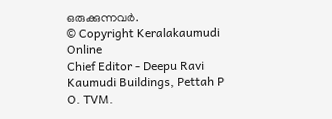ഒരുക്കുന്നവർ.
© Copyright Keralakaumudi Online
Chief Editor - Deepu Ravi
Kaumudi Buildings, Pettah P O. TVM.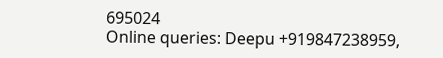695024
Online queries: Deepu +919847238959,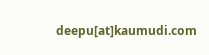deepu[at]kaumudi.com